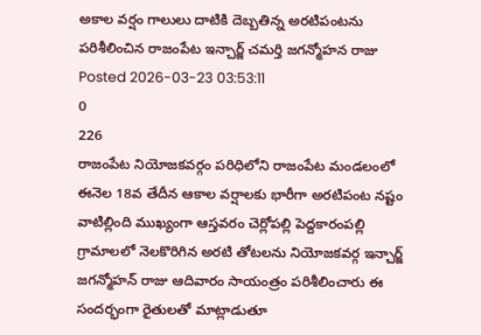అకాల వర్షం గాలులు దాటికి దెబ్బతిన్న అరటిపంటను పరిశీలించిన రాజంపేట ఇన్చార్జ్ చమర్తి జగన్మోహన రాజు
Posted 2026-03-23 03:53:11
0
226
రాజంపేట నియోజకవర్గం పరిధిలోని రాజంపేట మండలంలో ఈనెల 18వ తేదీన ఆకాల వర్షాలకు భారీగా అరటిపంట నష్టం వాటిల్లింది ముఖ్యంగా ఆస్తవరం చెర్లోపల్లి పెద్దకారంపల్లి గ్రామాలలో నెలకొరిగిన అరటి తోటలను నియోజకవర్గ ఇన్చార్జ్ జగన్మోహన్ రాజు ఆదివారం సాయంత్రం పరిశీలించారు ఈ సందర్భంగా రైతులతో మాట్లాడుతూ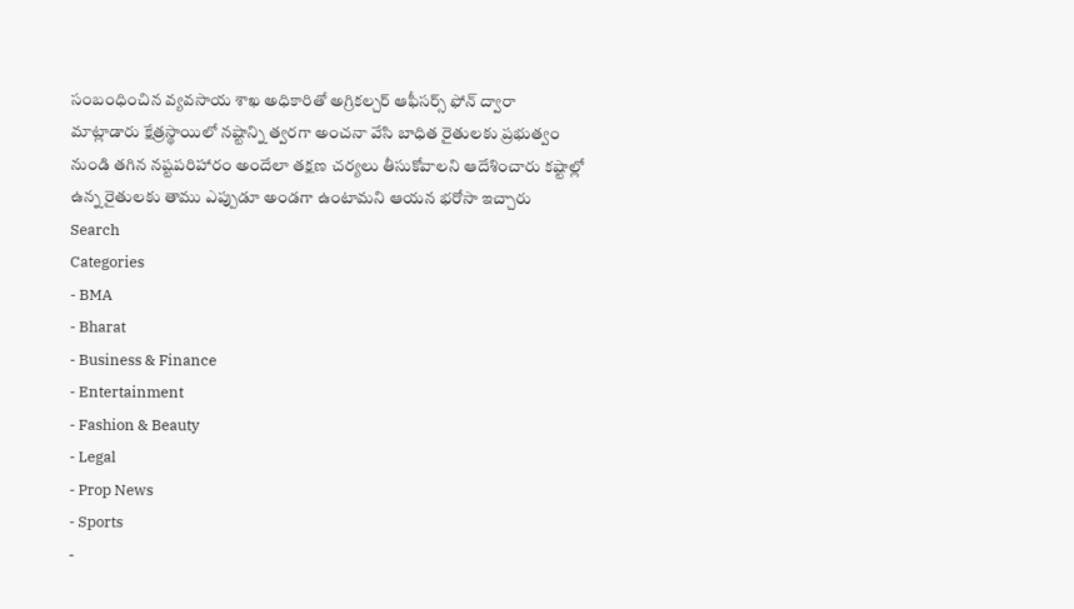సంబంధించిన వ్యవసాయ శాఖ అధికారితో అగ్రికల్చర్ ఆఫీసర్స్ ఫోన్ ద్వారా మాట్లాడారు క్షేత్రస్థాయిలో నష్టాన్ని త్వరగా అంచనా వేసి బాధిత రైతులకు ప్రభుత్వం నుండి తగిన నష్టపరిహారం అందేలా తక్షణ చర్యలు తీసుకోవాలని ఆదేశించారు కష్టాల్లో ఉన్న రైతులకు తాము ఎప్పుడూ అండగా ఉంటామని ఆయన భరోసా ఇచ్చారు
Search
Categories
- BMA
- Bharat
- Business & Finance
- Entertainment
- Fashion & Beauty
- Legal
- Prop News
- Sports
-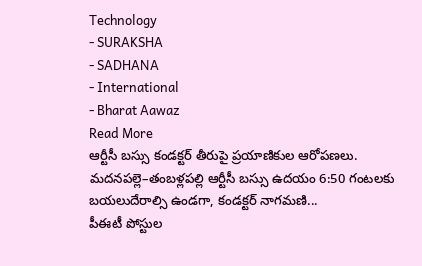Technology
- SURAKSHA
- SADHANA
- International
- Bharat Aawaz
Read More
ఆర్టీసీ బస్సు కండక్టర్ తీరుపై ప్రయాణికుల ఆరోపణలు.
మదనపల్లె–తంబళ్లపల్లి ఆర్టీసీ బస్సు ఉదయం 6:50 గంటలకు బయలుదేరాల్సి ఉండగా, కండక్టర్ నాగమణి...
పీఈటీ పోస్టుల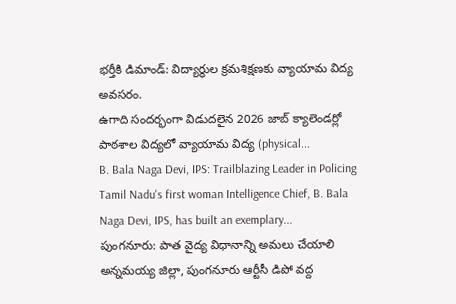భర్తీకి డిమాండ్: విద్యార్థుల క్రమశిక్షణకు వ్యాయామ విద్య అవసరం.
ఉగాది సందర్భంగా విడుదలైన 2026 జాబ్ క్యాలెండర్లో పాఠశాల విద్యలో వ్యాయామ విద్య (physical...
B. Bala Naga Devi, IPS: Trailblazing Leader in Policing
Tamil Nadu's first woman Intelligence Chief, B. Bala Naga Devi, IPS, has built an exemplary...
పుంగనూరు: పాత వైద్య విధానాన్ని అమలు చేయాలి
అన్నమయ్య జిల్లా, పుంగనూరు ఆర్టీసీ డిపో వద్ద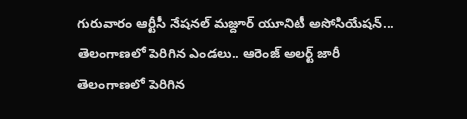గురువారం ఆర్టీసీ నేషనల్ మజ్దూర్ యూనిటీ అసోసియేషన్...
తెలంగాణలో పెరిగిన ఎండలు.. ఆరెంజ్ అలర్ట్ జారీ
తెలంగాణలో పెరిగిన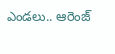ఎండలు.. ఆరెంజ్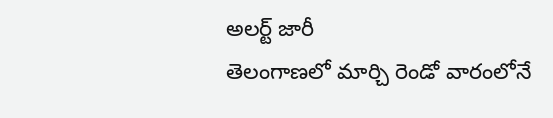అలర్ట్ జారీ
తెలంగాణలో మార్చి రెండో వారంలోనే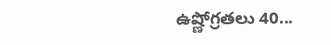ఉష్ణోగ్రతలు 40...